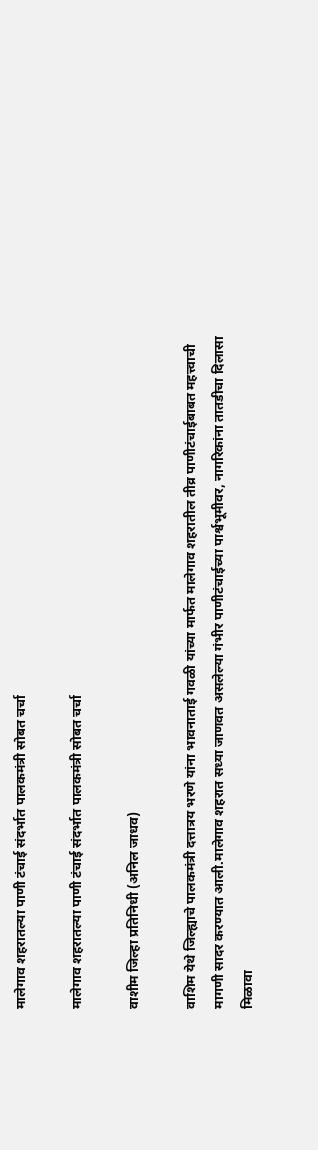मालेगाव शहरातल्या पाणी टंचाई संदर्भात पालकमंत्री सोबत चर्चा

मालेगाव शहरातल्या पाणी टंचाई संदर्भात पालकमंत्री सोबत चर्चा

वाशीम जिल्हा प्रतिनिधी (अनिल जाधव)

वाशिम येथे जिल्ह्याचे पालकमंत्री दत्तात्रय भरणे यांना भावनाताई गवळी यांच्या मार्फत मालेगाव शहरातील तीव्र पाणीटंचाईबाबत महत्त्वाची मागणी सादर करण्यात आली.मालेगाव शहरात सध्या जाणवत असलेल्या गंभीर पाणीटंचाईच्या पार्श्वभूमीवर, नागरिकांना तातडीचा दिलासा मिळावा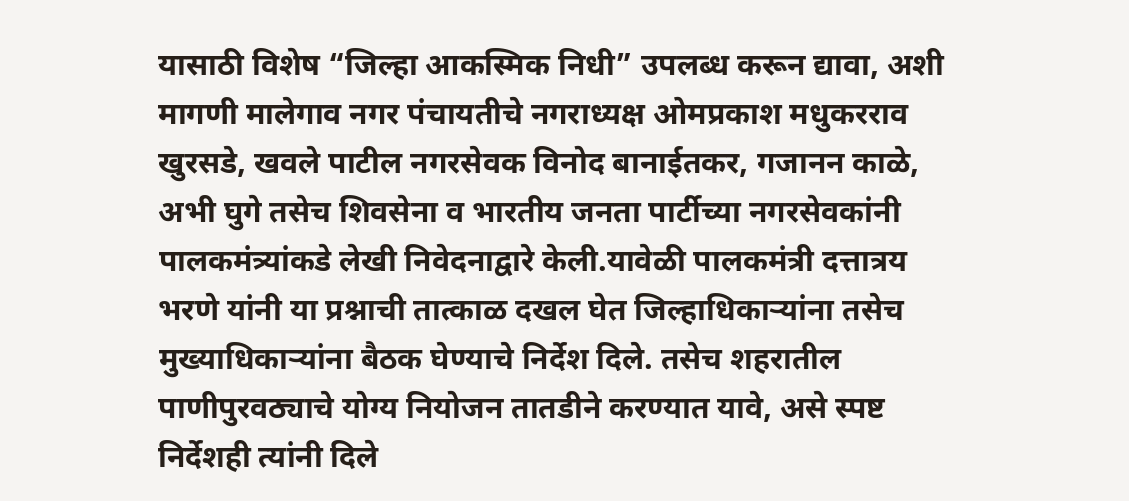यासाठी विशेष “जिल्हा आकस्मिक निधी” उपलब्ध करून द्यावा, अशी मागणी मालेगाव नगर पंचायतीचे नगराध्यक्ष ओमप्रकाश मधुकरराव खुरसडे, खवले पाटील नगरसेवक विनोद बानाईतकर, गजानन काळे, अभी घुगे तसेच शिवसेना व भारतीय जनता पार्टीच्या नगरसेवकांनी पालकमंत्र्यांकडे लेखी निवेदनाद्वारे केली.यावेळी पालकमंत्री दत्तात्रय भरणे यांनी या प्रश्नाची तात्काळ दखल घेत जिल्हाधिकाऱ्यांना तसेच मुख्याधिकाऱ्यांना बैठक घेण्याचे निर्देश दिले. तसेच शहरातील पाणीपुरवठ्याचे योग्य नियोजन तातडीने करण्यात यावे, असे स्पष्ट निर्देशही त्यांनी दिले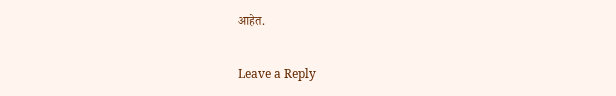आहेत.

Leave a Reply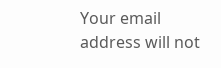Your email address will not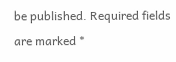be published. Required fields are marked *